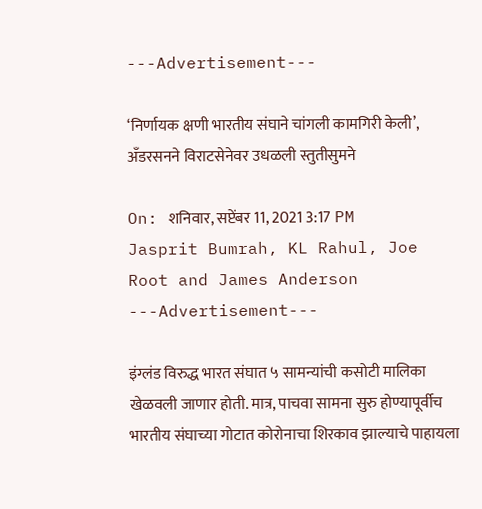---Advertisement---

‘निर्णायक क्षणी भारतीय संघाने चांगली कामगिरी केली’, अँडरसनने विराटसेनेवर उधळली स्तुतीसुमने

On: शनिवार, सप्टेंबर 11, 2021 3:17 PM
Jasprit Bumrah, KL Rahul, Joe Root and James Anderson
---Advertisement---

इंग्लंड विरुद्ध भारत संघात ५ सामन्यांची कसोटी मालिका खेळवली जाणार होती. मात्र, पाचवा सामना सुरु होण्यापूर्वीच भारतीय संघाच्या गोटात कोरोनाचा शिरकाव झाल्याचे पाहायला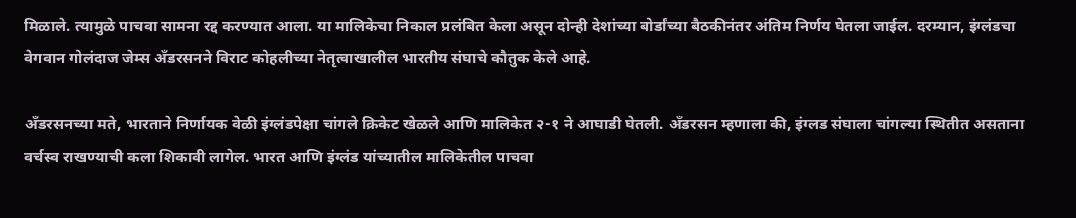मिळाले. त्यामुळे पाचवा सामना रद्द करण्यात आला. या मालिकेचा निकाल प्रलंबित केला असून दोन्ही देशांच्या बोर्डांच्या बैठकीनंतर अंतिम निर्णय घेतला जाईल. दरम्यान, इंग्लंडचा वेगवान गोलंदाज जेम्स अँडरसनने विराट कोहलीच्या नेतृत्वाखालील भारतीय संघाचे कौतुक केले आहे.

अँडरसनच्या मते, भारताने निर्णायक वेळी इंग्लंडपेक्षा चांगले क्रिकेट खेळले आणि मालिकेत २-१ ने आघाडी घेतली. अँडरसन म्हणाला की, इंग्लड संघाला चांगल्या स्थितीत असताना वर्चस्व राखण्याची कला शिकावी लागेल. भारत आणि इंग्लंड यांच्यातील मालिकेतील पाचवा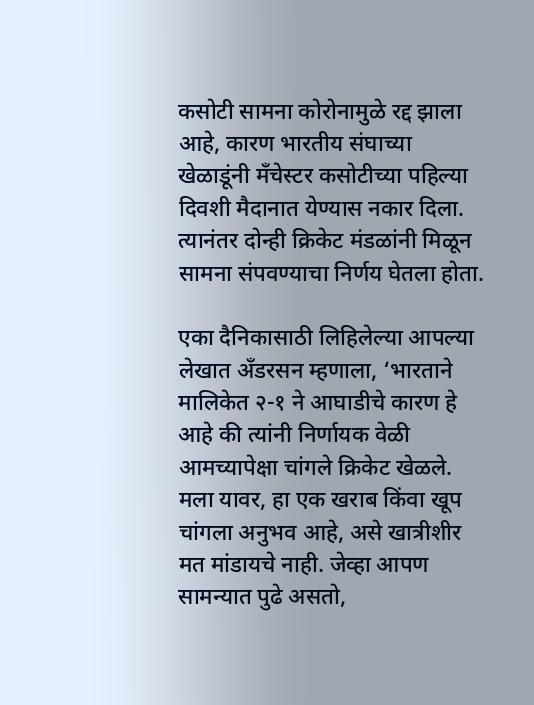कसोटी सामना कोरोनामुळे रद्द झाला आहे, कारण भारतीय संघाच्या खेळाडूंनी मँचेस्टर कसोटीच्या पहिल्या दिवशी मैदानात येण्यास नकार दिला. त्यानंतर दोन्ही क्रिकेट मंडळांनी मिळून सामना संपवण्याचा निर्णय घेतला होता.

एका दैनिकासाठी लिहिलेल्या आपल्या लेखात अँडरसन म्हणाला, ‘भारताने मालिकेत २-१ ने आघाडीचे कारण हे आहे की त्यांनी निर्णायक वेळी आमच्यापेक्षा चांगले क्रिकेट खेळले. मला यावर, हा एक खराब किंवा खूप चांगला अनुभव आहे, असे खात्रीशीर मत मांडायचे नाही. जेव्हा आपण सामन्यात पुढे असतो,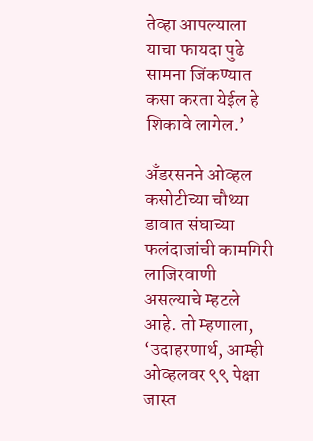तेव्हा आपल्याला याचा फायदा पुढे सामना जिंकण्यात कसा करता येईल हे शिकावे लागेल.’

अँडरसनने ओव्हल कसोटीच्या चौथ्या डावात संघाच्या फलंदाजांची कामगिरी लाजिरवाणी असल्याचे म्हटले आहे. तो म्हणाला, ‘उदाहरणार्थ, आम्ही ओव्हलवर ९९ पेक्षा जास्त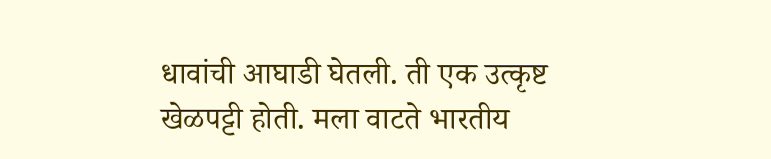धावांची आघाडी घेतली. ती एक उत्कृष्ट खेळपट्टी होती. मला वाटते भारतीय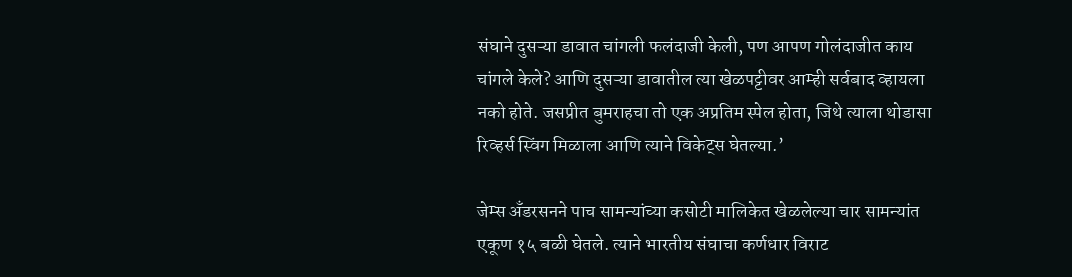संघाने दुसऱ्या डावात चांगली फलंदाजी केली, पण आपण गोलंदाजीत काय चांगले केले? आणि दुसऱ्या डावातील त्या खेळपट्टीवर आम्ही सर्वबाद व्हायला नको होते. जसप्रीत बुमराहचा तो एक अप्रतिम स्पेल होता, जिथे त्याला थोडासा रिव्हर्स स्विंग मिळाला आणि त्याने विकेट्स घेतल्या.’

जेम्स अँडरसनने पाच सामन्यांच्या कसोटी मालिकेत खेळलेल्या चार सामन्यांत एकूण १५ बळी घेतले. त्याने भारतीय संघाचा कर्णधार विराट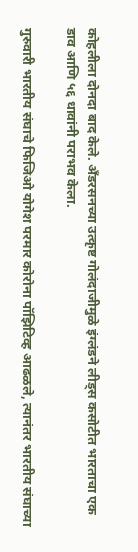कोहलीला दोनदा बाद केले. अँडरसनच्या उत्कृष्ट गोलंदाजीमुळे इंग्लंडने लीड्स कसोटीत भारताचा एक डाव आणि ५६ धावांनी पराभव केला.

गुरुवारी भारतीय संघाचे फिजिओ योगेश परमार कोरोना पॉझिटिव्ह आढळले, त्यानंतर भारतीय संघाच्या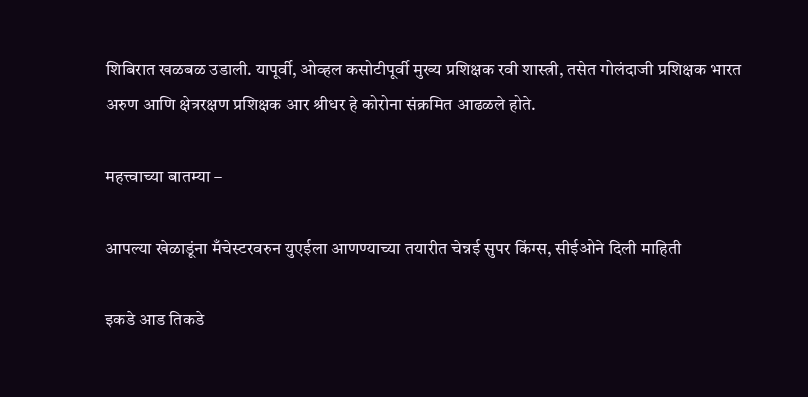शिबिरात खळबळ उडाली. यापूर्वी, ओव्हल कसोटीपूर्वी मुख्य प्रशिक्षक रवी शास्त्री, तसेत गोलंदाजी प्रशिक्षक भारत अरुण आणि क्षेत्ररक्षण प्रशिक्षक आर श्रीधर हे कोरोना संक्रमित आढळले होते.

महत्त्वाच्या बातम्या –

आपल्या खेळाडूंना मँचेस्टरवरुन युएईला आणण्याच्या तयारीत चेन्नई सुपर किंग्स, सीईओने दिली माहिती

इकडे आड तिकडे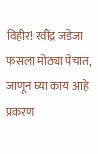विहीर! रवींद्र जडेजा फसला मोठ्या पेचात, जाणून घ्या काय आहे प्रकरण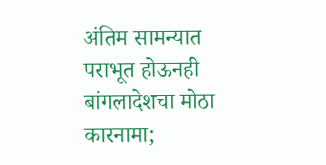अंतिम सामन्यात पराभूत होऊनही बांगलादेशचा मोठा कारनामा;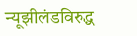न्यूझीलंडविरुद्ध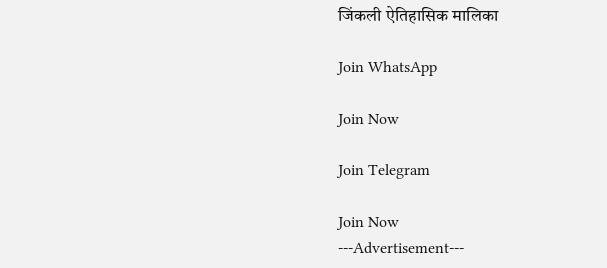जिंकली ऐतिहासिक मालिका

Join WhatsApp

Join Now

Join Telegram

Join Now
---Advertisement---